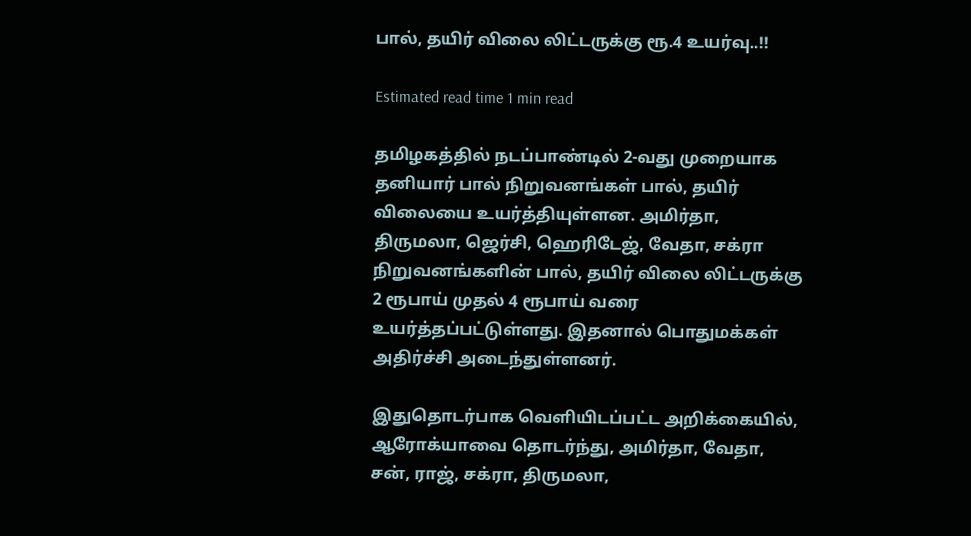பால், தயிர் விலை லிட்டருக்கு ரூ.4 உயர்வு..!!

Estimated read time 1 min read

தமிழகத்தில் நடப்பாண்டில் 2-வது முறையாக தனியார் பால் நிறுவனங்கள் பால், தயிர் விலையை உயர்த்தியுள்ளன. அமிர்தா, திருமலா, ஜெர்சி, ஹெரிடேஜ், வேதா, சக்ரா நிறுவனங்களின் பால், தயிர் விலை லிட்டருக்கு 2 ரூபாய் முதல் 4 ரூபாய் வரை உயர்த்தப்பட்டுள்ளது. இதனால் பொதுமக்கள் அதிர்ச்சி அடைந்துள்ளனர்.

இதுதொடர்பாக வெளியிடப்பட்ட அறிக்கையில், ஆரோக்யாவை தொடர்ந்து, அமிர்தா, வேதா, சன், ராஜ், சக்ரா, திருமலா,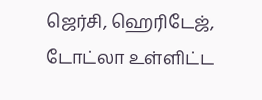ஜெர்சி, ஹெரிடேஜ், டோட்லா உள்ளிட்ட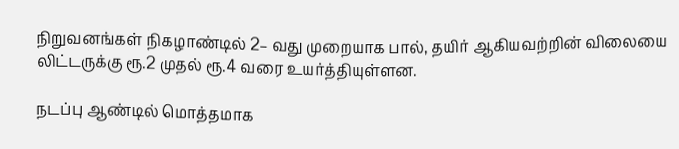நிறுவனங்கள் நிகழாண்டில் 2– வது முறையாக பால், தயிர் ஆகியவற்றின் விலையை லிட்டருக்கு ரூ.2 முதல் ரூ.4 வரை உயர்த்தியுள்ளன.

நடப்பு ஆண்டில் மொத்தமாக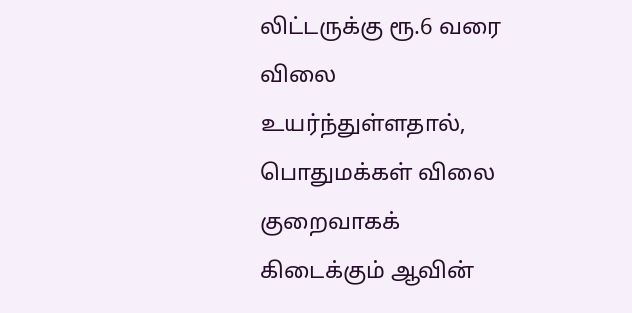லிட்டருக்கு ரூ.6 வரை விலை உயர்ந்துள்ளதால், பொதுமக்கள் விலை குறைவாகக் கிடைக்கும் ஆவின்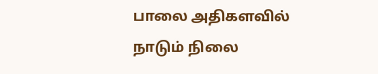பாலை அதிகளவில் நாடும் நிலை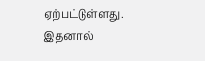ஏற்பட்டுள்ளது. இதனால்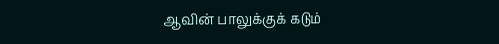ஆவின் பாலுக்குக் கடும்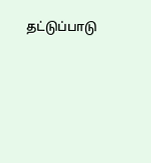தட்டுப்பாடு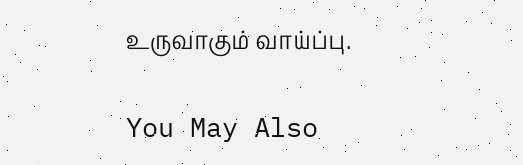உருவாகும் வாய்ப்பு.

You May Also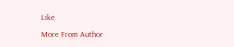Like

More From Author